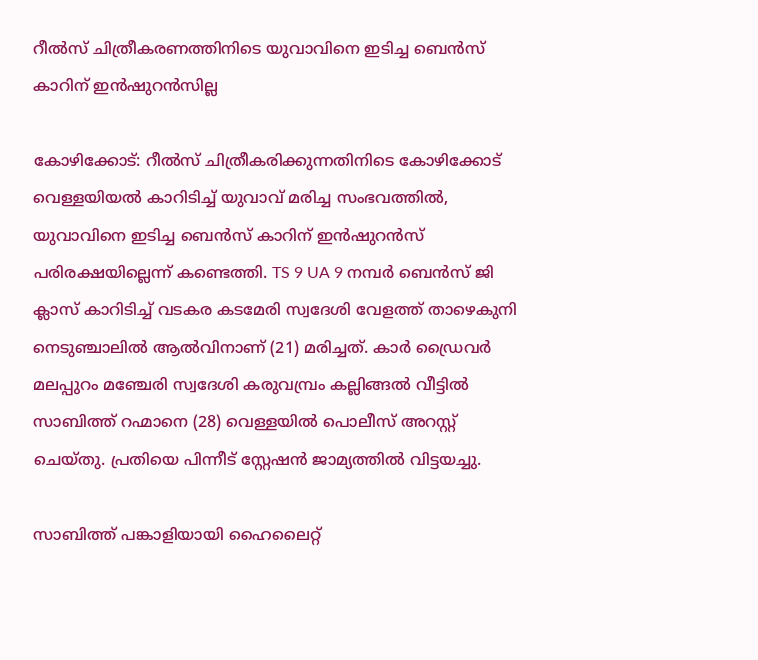റീൽസ് ചിത്രീകരണത്തിനിടെ യുവാവിനെ ഇടിച്ച ബെൻസ് കാറിന് ഇൻഷുറൻസില്ല

കോഴിക്കോട്: റീൽസ് ചിത്രീകരിക്കുന്നതിനിടെ കോഴിക്കോട് വെള്ളയിയൽ കാറിടിച്ച് യുവാവ് മരിച്ച സംഭവത്തിൽ, യുവാവിനെ ഇടിച്ച ബെൻസ് കാറിന് ഇൻഷുറൻസ് പരിരക്ഷയില്ലെന്ന് കണ്ടെത്തി. TS 9 UA 9 നമ്പർ ബെൻസ് ജി ക്ലാസ് കാറിടിച്ച് വടകര കടമേരി സ്വദേശി വേളത്ത് താഴെകുനി നെടുഞ്ചാലിൽ ആൽവിനാണ് (21) മരിച്ചത്. കാർ ഡ്രൈവർ മലപ്പുറം മഞ്ചേരി സ്വദേശി കരുവമ്പ്രം കല്ലിങ്ങൽ വീട്ടിൽ സാബിത്ത് റഹ്മാനെ (28) വെള്ളയിൽ പൊലീസ് അറസ്റ്റ് ചെയ്തു. പ്രതിയെ പിന്നീട് സ്റ്റേഷൻ ജാമ്യത്തിൽ വിട്ടയച്ചു.

സാബിത്ത് പങ്കാളിയായി ഹൈലൈറ്റ്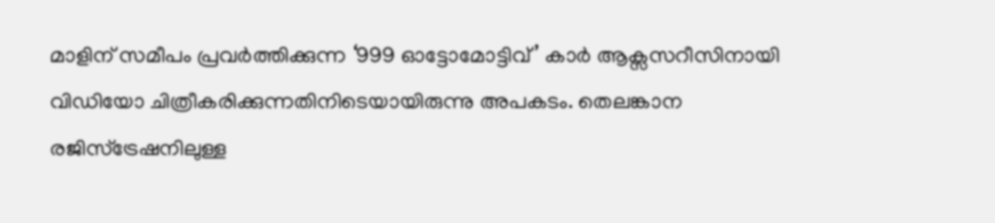മാളിന് സമീപം പ്രവർത്തിക്കുന്ന ‘999 ഓട്ടോമോട്ടിവ്’ കാർ ആക്സസറീസിനായി വിഡിയോ ചിത്രീകരിക്കുന്നതിനിടെയായിരുന്നു അപകടം. തെലങ്കാന രജിസ്‍ട്രേഷനിലുള്ള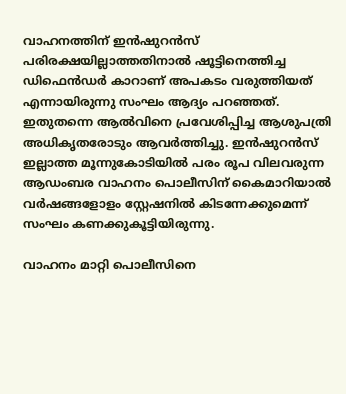വാഹനത്തിന് ഇൻഷുറൻസ് പരിരക്ഷയില്ലാത്തതിനാൽ ഷൂട്ടിനെത്തിച്ച ഡിഫെൻഡർ കാറാണ് അപകടം വരുത്തിയത് എന്നായിരുന്നു സംഘം ആദ്യം പറഞ്ഞത്. ഇതുതന്നെ ആൽവിനെ പ്രവേശിപ്പിച്ച ആശുപത്രി അധികൃതരോടും ആവർത്തിച്ചു. ഇൻഷുറൻസ് ഇല്ലാത്ത മൂന്നുകോടിയിൽ പരം രൂപ വിലവരുന്ന ആഡംബര വാഹനം പൊലീസിന് കൈമാറിയാൽ വർഷങ്ങളോളം സ്റ്റേഷനിൽ കിടന്നേക്കുമെന്ന് സംഘം കണക്കുകൂട്ടിയിരുന്നു.

വാഹനം മാറ്റി പൊലീസിനെ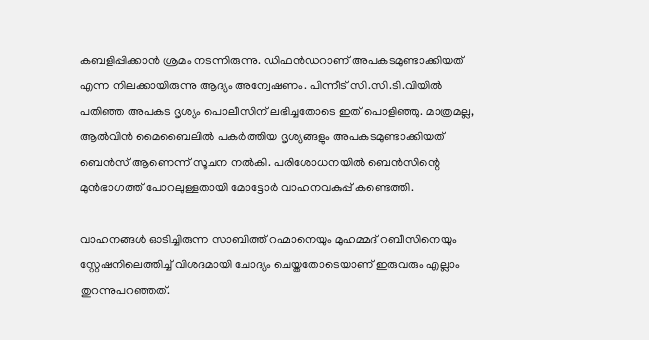കബളിപ്പിക്കാൻ ശ്രമം നടന്നിരുന്നു. ഡിഫൻഡറാണ് അപകടമുണ്ടാക്കിയത് എന്ന നിലക്കായിരുന്നു ആദ്യം അന്വേഷണം. പിന്നീട് സി.സി.ടി.വിയിൽ പതിഞ്ഞ അപകട ദൃശ്യം പൊലീസിന് ലഭിച്ചതോടെ ഇത് പൊളിഞ്ഞു. മാത്രമല്ല, ആൽവിൻ മൈബൈലിൽ പകർത്തിയ ദൃശ്യങ്ങളും അപകടമുണ്ടാക്കിയത് ബെൻസ് ആണെന്ന് സൂചന നൽകി. പരിശോധനയിൽ ബെൻസിന്റെ മുൻഭാഗത്ത് പോറലുള്ളതായി മോട്ടോർ വാഹനവകുപ്പ് കണ്ടെത്തി.

വാഹനങ്ങൾ ഓടിച്ചിരുന്ന സാബിത്ത് റഹ്മാനെയും മുഹമ്മദ് റബീസിനെയും സ്റ്റേഷനിലെത്തിച്ച് വിശദമായി ചോദ്യം ചെയ്തതോടെയാണ് ഇരുവരും എല്ലാം തുറന്നുപറഞ്ഞത്.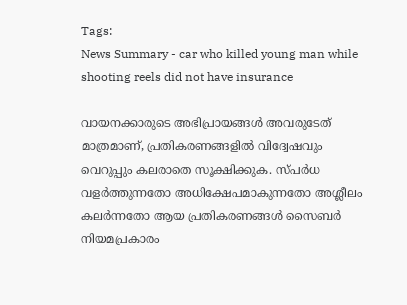Tags:
News Summary - car who killed young man while shooting reels did not have insurance

വായനക്കാരുടെ അഭിപ്രായങ്ങള്‍ അവരുടേത് മാത്രമാണ്, പ്രതികരണങ്ങളിൽ വിദ്വേഷവും വെറുപ്പും കലരാതെ സൂക്ഷിക്കുക. സ്പർധ വളർത്തുന്നതോ അധിക്ഷേപമാകുന്നതോ അശ്ലീലം കലർന്നതോ ആയ പ്രതികരണങ്ങൾ സൈബർ നിയമപ്രകാരം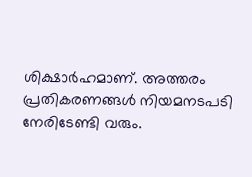ശിക്ഷാർഹമാണ്. അത്തരം പ്രതികരണങ്ങൾ നിയമനടപടി നേരിടേണ്ടി വരും.